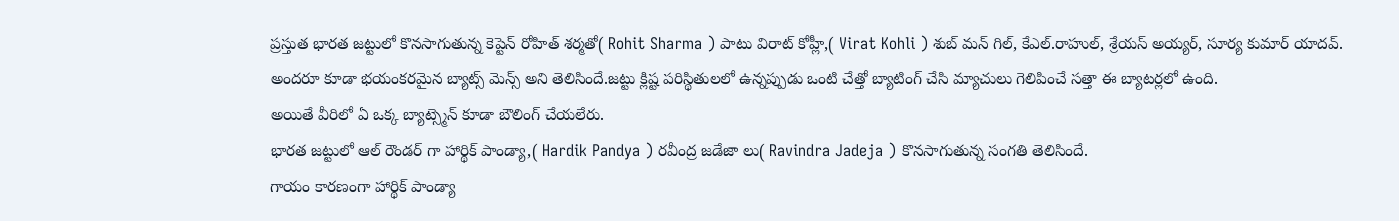ప్రస్తుత భారత జట్టులో కొనసాగుతున్న కెప్టెన్ రోహిత్ శర్మతో( Rohit Sharma ) పాటు విరాట్ కోహ్లీ,( Virat Kohli ) శుబ్ మన్ గిల్, కేఎల్.రాహుల్, శ్రేయస్ అయ్యర్, సూర్య కుమార్ యాదవ్.
అందరూ కూడా భయంకరమైన బ్యాట్స్ మెన్స్ అని తెలిసిందే.జట్టు క్లిష్ట పరిస్థితులలో ఉన్నప్పుడు ఒంటి చేత్తో బ్యాటింగ్ చేసి మ్యాచులు గెలిపించే సత్తా ఈ బ్యాటర్లలో ఉంది.
అయితే వీరిలో ఏ ఒక్క బ్యాట్స్మెన్ కూడా బౌలింగ్ చేయలేరు.
భారత జట్టులో ఆల్ రౌండర్ గా హార్థిక్ పాండ్యా,( Hardik Pandya ) రవీంద్ర జడేజా లు( Ravindra Jadeja ) కొనసాగుతున్న సంగతి తెలిసిందే.
గాయం కారణంగా హార్థిక్ పాండ్యా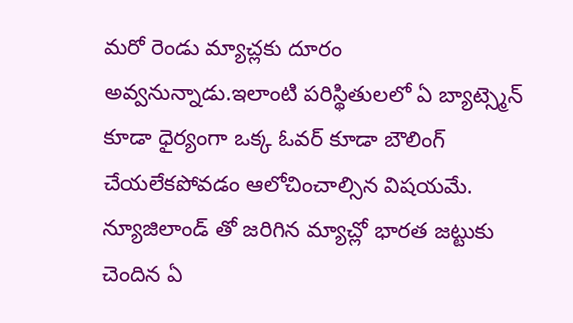మరో రెండు మ్యాచ్లకు దూరం అవ్వనున్నాడు.ఇలాంటి పరిస్థితులలో ఏ బ్యాట్స్మెన్ కూడా ధైర్యంగా ఒక్క ఓవర్ కూడా బౌలింగ్ చేయలేకపోవడం ఆలోచించాల్సిన విషయమే.
న్యూజిలాండ్ తో జరిగిన మ్యాచ్లో భారత జట్టుకు చెందిన ఏ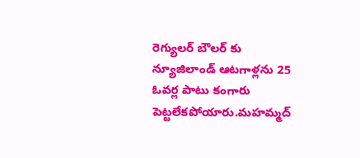రెగ్యులర్ బౌలర్ కు న్యూజిలాండ్ ఆటగాళ్లను 25 ఓవర్ల పాటు కంగారు పెట్టలేకపోయారు.మహమ్మద్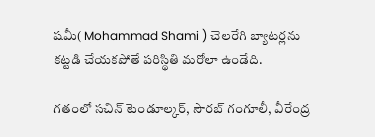షమీ( Mohammad Shami ) చెలరేగి బ్యాటర్లను కట్టడి చేయకపోతే పరిస్థితి మరోలా ఉండేది.

గతంలో సచిన్ టెండూల్కర్, సౌరబ్ గంగూలీ, వీరేంద్ర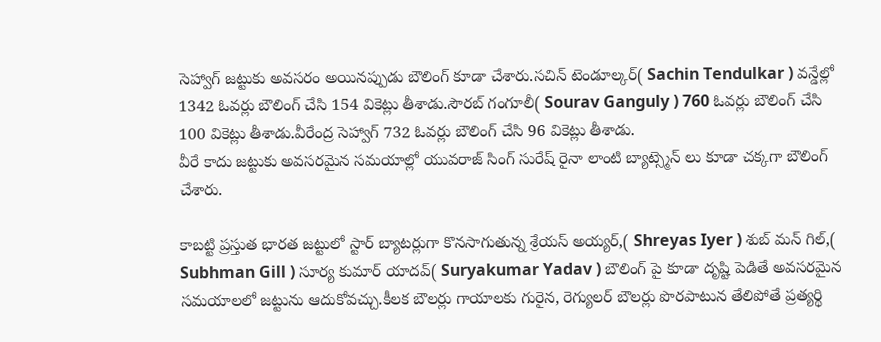సెహ్వాగ్ జట్టుకు అవసరం అయినప్పుడు బౌలింగ్ కూడా చేశారు.సచిన్ టెండూల్కర్( Sachin Tendulkar ) వన్డేల్లో 1342 ఓవర్లు బౌలింగ్ చేసి 154 వికెట్లు తీశాడు.సౌరబ్ గంగూలీ( Sourav Ganguly ) 760 ఓవర్లు బౌలింగ్ చేసి 100 వికెట్లు తీశాడు.వీరేంద్ర సెహ్వాగ్ 732 ఓవర్లు బౌలింగ్ చేసి 96 వికెట్లు తీశాడు.
వీరే కాదు జట్టుకు అవసరమైన సమయాల్లో యువరాజ్ సింగ్ సురేష్ రైనా లాంటి బ్యాట్స్మెన్ లు కూడా చక్కగా బౌలింగ్ చేశారు.

కాబట్టి ప్రస్తుత భారత జట్టులో స్టార్ బ్యాటర్లుగా కొనసాగుతున్న శ్రేయస్ అయ్యర్,( Shreyas Iyer ) శుబ్ మన్ గిల్,( Subhman Gill ) సూర్య కుమార్ యాదవ్( Suryakumar Yadav ) బౌలింగ్ పై కూడా దృష్టి పెడితే అవసరమైన సమయాలలో జట్టును ఆదుకోవచ్చు.కీలక బౌలర్లు గాయాలకు గురైన, రెగ్యులర్ బౌలర్లు పొరపాటున తేలిపోతే ప్రత్యర్థి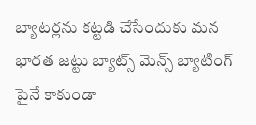బ్యాటర్లను కట్టడి చేసేందుకు మన భారత జట్టు బ్యాట్స్ మెన్స్ బ్యాటింగ్ పైనే కాకుండా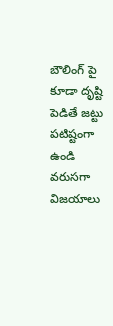బౌలింగ్ పై కూడా దృష్టి పెడితే జట్టు పటిష్టంగా ఉండి వరుసగా విజయాలు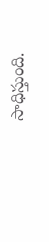సాధిస్తుంది.